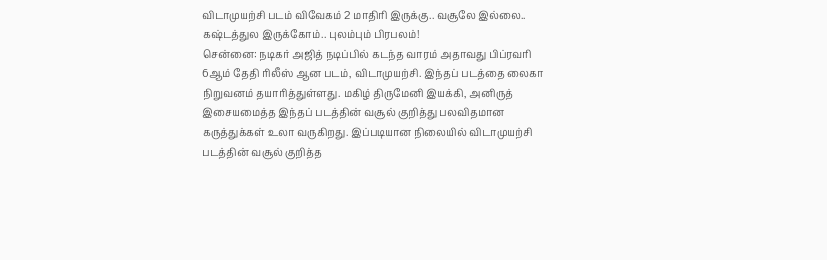விடாமுயற்சி படம் விவேகம் 2 மாதிரி இருக்கு.. வசூலே இல்லை.. கஷ்டத்துல இருக்கோம்.. புலம்பும் பிரபலம்!
சென்னை: நடிகர் அஜித் நடிப்பில் கடந்த வாரம் அதாவது பிப்ரவரி 6ஆம் தேதி ரிலீஸ் ஆன படம், விடாமுயற்சி. இந்தப் படத்தை லைகா நிறுவனம் தயாரித்துள்ளது. மகிழ் திருமேனி இயக்கி, அனிருத் இசையமைத்த இந்தப் படத்தின் வசூல் குறித்து பலவிதமான கருத்துக்கள் உலா வருகிறது. இப்படியான நிலையில் விடாமுயற்சி படத்தின் வசூல் குறித்த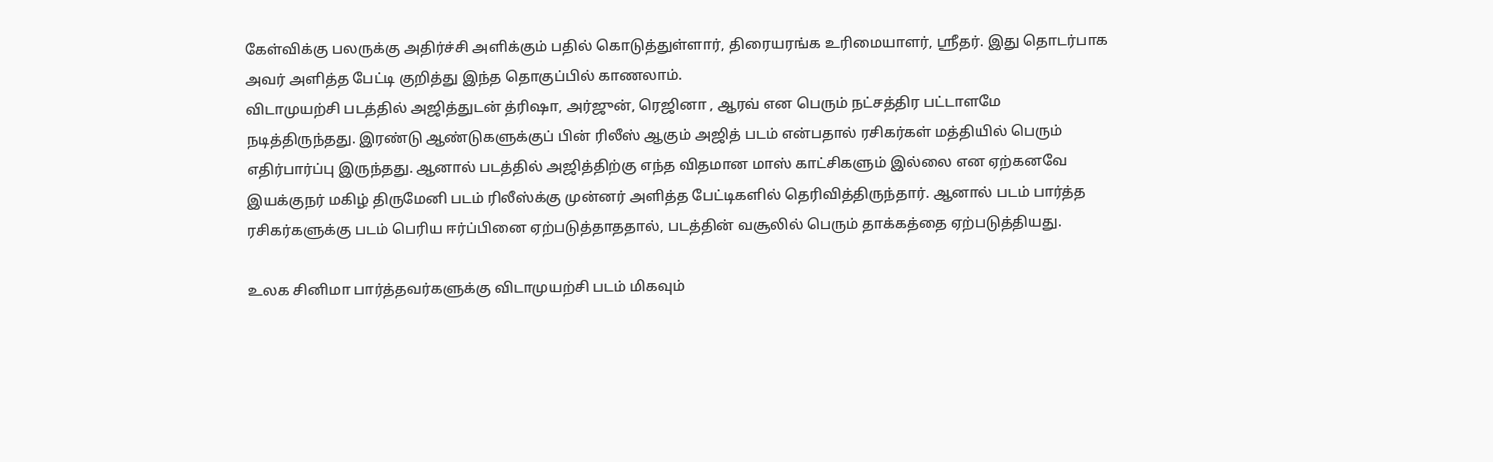கேள்விக்கு பலருக்கு அதிர்ச்சி அளிக்கும் பதில் கொடுத்துள்ளார், திரையரங்க உரிமையாளர், ஸ்ரீதர். இது தொடர்பாக அவர் அளித்த பேட்டி குறித்து இந்த தொகுப்பில் காணலாம்.
விடாமுயற்சி படத்தில் அஜித்துடன் த்ரிஷா, அர்ஜுன், ரெஜினா , ஆரவ் என பெரும் நட்சத்திர பட்டாளமே நடித்திருந்தது. இரண்டு ஆண்டுகளுக்குப் பின் ரிலீஸ் ஆகும் அஜித் படம் என்பதால் ரசிகர்கள் மத்தியில் பெரும் எதிர்பார்ப்பு இருந்தது. ஆனால் படத்தில் அஜித்திற்கு எந்த விதமான மாஸ் காட்சிகளும் இல்லை என ஏற்கனவே இயக்குநர் மகிழ் திருமேனி படம் ரிலீஸ்க்கு முன்னர் அளித்த பேட்டிகளில் தெரிவித்திருந்தார். ஆனால் படம் பார்த்த ரசிகர்களுக்கு படம் பெரிய ஈர்ப்பினை ஏற்படுத்தாததால், படத்தின் வசூலில் பெரும் தாக்கத்தை ஏற்படுத்தியது.

உலக சினிமா பார்த்தவர்களுக்கு விடாமுயற்சி படம் மிகவும்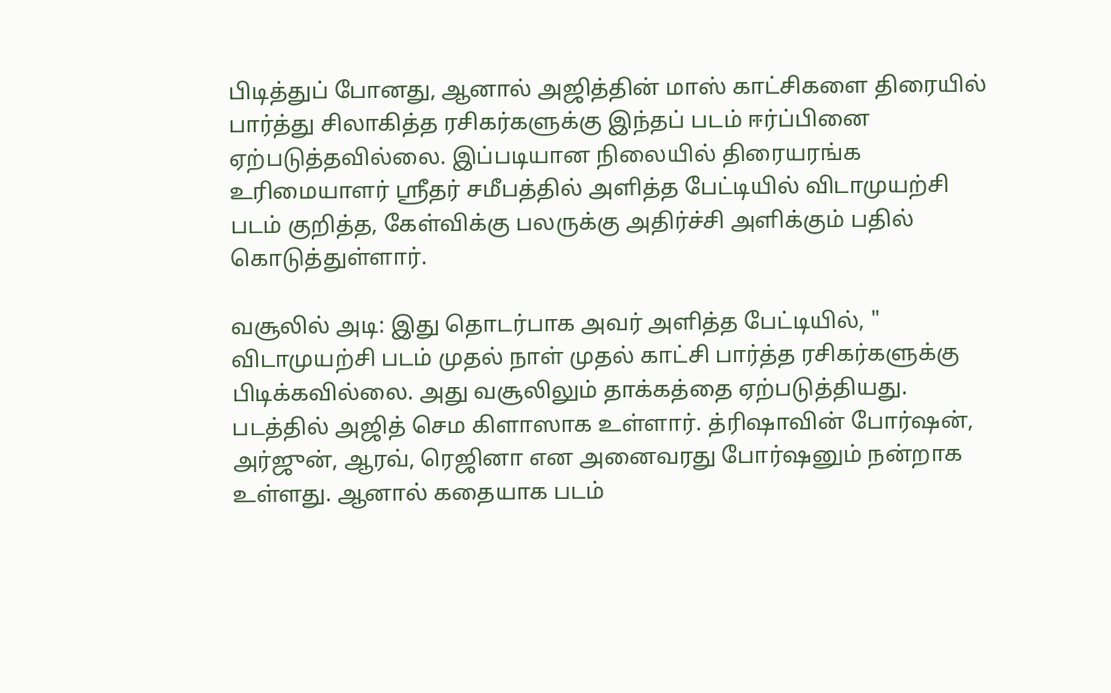பிடித்துப் போனது, ஆனால் அஜித்தின் மாஸ் காட்சிகளை திரையில் பார்த்து சிலாகித்த ரசிகர்களுக்கு இந்தப் படம் ஈர்ப்பினை ஏற்படுத்தவில்லை. இப்படியான நிலையில் திரையரங்க உரிமையாளர் ஸ்ரீதர் சமீபத்தில் அளித்த பேட்டியில் விடாமுயற்சி படம் குறித்த, கேள்விக்கு பலருக்கு அதிர்ச்சி அளிக்கும் பதில் கொடுத்துள்ளார்.

வசூலில் அடி: இது தொடர்பாக அவர் அளித்த பேட்டியில், " விடாமுயற்சி படம் முதல் நாள் முதல் காட்சி பார்த்த ரசிகர்களுக்கு பிடிக்கவில்லை. அது வசூலிலும் தாக்கத்தை ஏற்படுத்தியது. படத்தில் அஜித் செம கிளாஸாக உள்ளார். த்ரிஷாவின் போர்ஷன், அர்ஜுன், ஆரவ், ரெஜினா என அனைவரது போர்ஷனும் நன்றாக உள்ளது. ஆனால் கதையாக படம்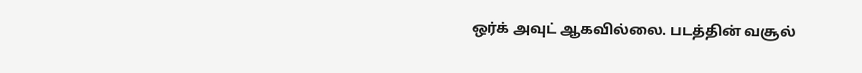ஒர்க் அவுட் ஆகவில்லை. படத்தின் வசூல்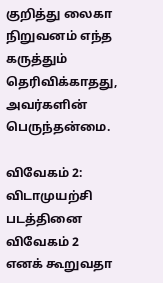குறித்து லைகா நிறுவனம் எந்த கருத்தும் தெரிவிக்காதது, அவர்களின் பெருந்தன்மை.

விவேகம் 2: விடாமுயற்சி படத்தினை விவேகம் 2 எனக் கூறுவதா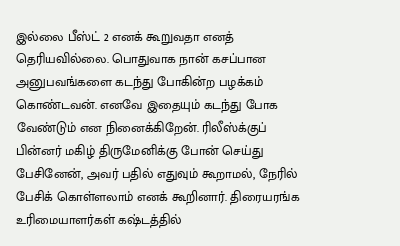இல்லை பீஸ்ட் 2 எனக் கூறுவதா எனத் தெரியவில்லை. பொதுவாக நான் கசப்பான அனுபவங்களை கடந்து போகின்ற பழக்கம் கொண்டவன். எனவே இதையும் கடந்து போக வேண்டும் என நினைக்கிறேன். ரிலீஸ்க்குப் பின்னர் மகிழ் திருமேனிக்கு போன் செய்து பேசினேன், அவர் பதில் எதுவும் கூறாமல், நேரில் பேசிக் கொள்ளலாம் எனக் கூறினார். திரையரங்க உரிமையாளர்கள் கஷ்டத்தில்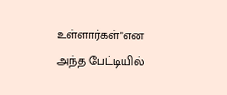உள்ளார்கள்"என அந்த பேட்டியில்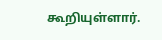கூறியுள்ளார்.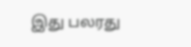இது பலரது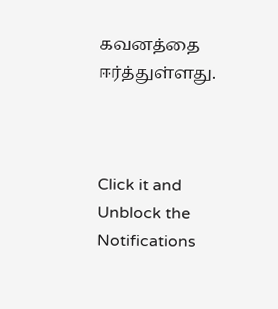கவனத்தை ஈர்த்துள்ளது.



Click it and Unblock the Notifications